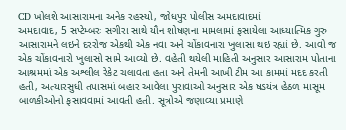CD ખોલશે આસારામના અનેક રહસ્યો, જોધપુર પોલીસ અમદાવાદમાં
અમદાવાદ, 5 સપ્ટેમ્બરઃ સગીરા સાથે યૌન શોષણના મામલામાં ફસાયેલા આધ્યાત્મિક ગુરુ આસારામને લઇને દરરોજ એકથી એક નવા અને ચોંકાવનારા ખુલાસા થઇ રહ્યાં છે. આવો જ એક ચોંકાવનારો ખુલાસો સામે આવ્યો છે. વહેતી થયેલી માહિતી અનુસાર આસારામ પોતાના આશ્રમમાં એક અશ્લીલ રેકેટ ચલાવતા હતા અને તેમની આખી ટીમ આ કામમાં મદદ કરતી હતી, અત્યારસુધી તપાસમાં બહાર આવેલા પુરાવાઓ અનુસાર એક ષડયંત્ર હેઠળ માસૂમ બાળકીઓનો ફસાવવામાં આવતી હતી. સૂત્રોએ જણાવ્યા પ્રમાણે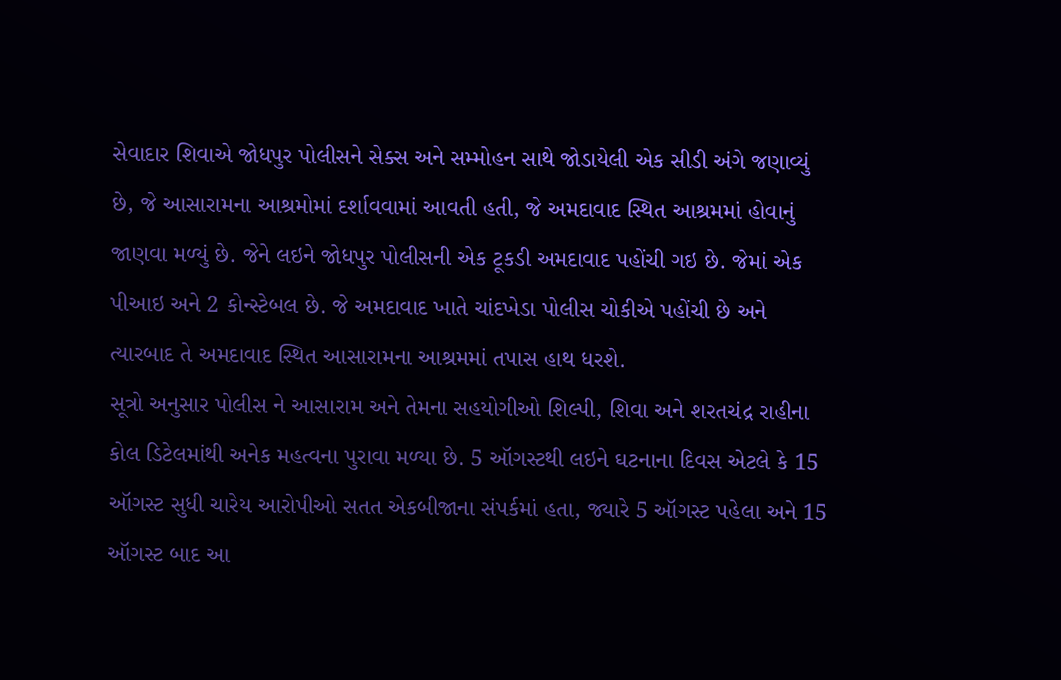સેવાદાર શિવાએ જોધપુર પોલીસને સેક્સ અને સમ્મોહન સાથે જોડાયેલી એક સીડી અંગે જણાવ્યું છે, જે આસારામના આશ્રમોમાં દર્શાવવામાં આવતી હતી, જે અમદાવાદ સ્થિત આશ્રમમાં હોવાનું જાણવા મળ્યું છે. જેને લઇને જોધપુર પોલીસની એક ટૂકડી અમદાવાદ પહોંચી ગઇ છે. જેમાં એક પીઆઇ અને 2 કોન્સ્ટેબલ છે. જે અમદાવાદ ખાતે ચાંદખેડા પોલીસ ચોકીએ પહોંચી છે અને ત્યારબાદ તે અમદાવાદ સ્થિત આસારામના આશ્રમમાં તપાસ હાથ ધરશે.
સૂત્રો અનુસાર પોલીસ ને આસારામ અને તેમના સહયોગીઓ શિલ્પી, શિવા અને શરતચંદ્ર રાહીના કોલ ડિટેલમાંથી અનેક મહત્વના પુરાવા મળ્યા છે. 5 ઑગસ્ટથી લઇને ઘટનાના દિવસ એટલે કે 15 ઑગસ્ટ સુધી ચારેય આરોપીઓ સતત એકબીજાના સંપર્કમાં હતા, જ્યારે 5 ઑગસ્ટ પહેલા અને 15 ઑગસ્ટ બાદ આ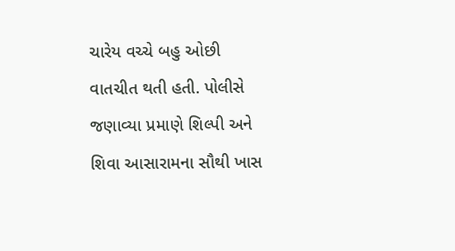ચારેય વચ્ચે બહુ ઓછી વાતચીત થતી હતી. પોલીસે જણાવ્યા પ્રમાણે શિલ્પી અને શિવા આસારામના સૌથી ખાસ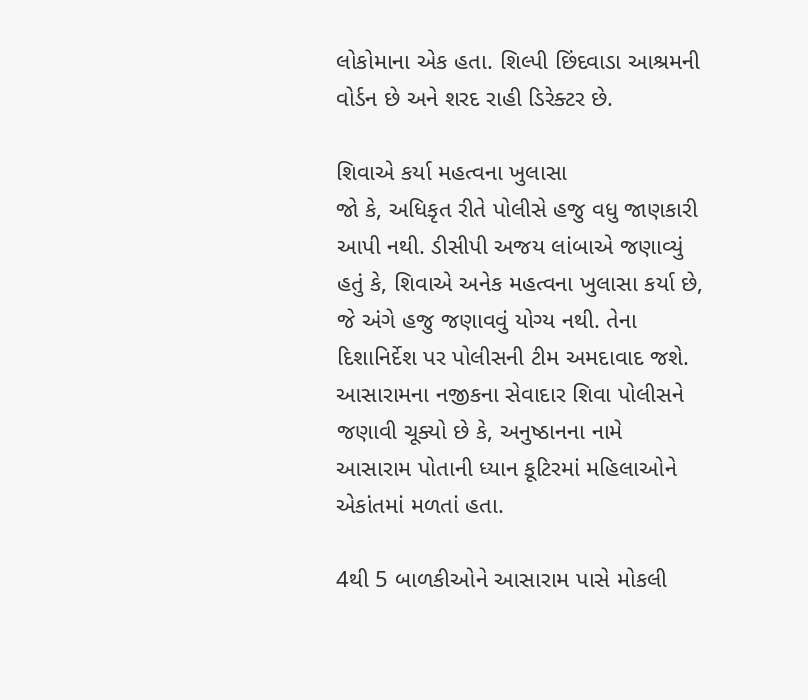લોકોમાના એક હતા. શિલ્પી છિંદવાડા આશ્રમની વોર્ડન છે અને શરદ રાહી ડિરેક્ટર છે.

શિવાએ કર્યા મહત્વના ખુલાસા
જો કે, અધિકૃત રીતે પોલીસે હજુ વધુ જાણકારી આપી નથી. ડીસીપી અજય લાંબાએ જણાવ્યું હતું કે, શિવાએ અનેક મહત્વના ખુલાસા કર્યા છે, જે અંગે હજુ જણાવવું યોગ્ય નથી. તેના દિશાનિર્દેશ પર પોલીસની ટીમ અમદાવાદ જશે. આસારામના નજીકના સેવાદાર શિવા પોલીસને જણાવી ચૂક્યો છે કે, અનુષ્ઠાનના નામે આસારામ પોતાની ધ્યાન કૂટિરમાં મહિલાઓને એકાંતમાં મળતાં હતા.

4થી 5 બાળકીઓને આસારામ પાસે મોકલી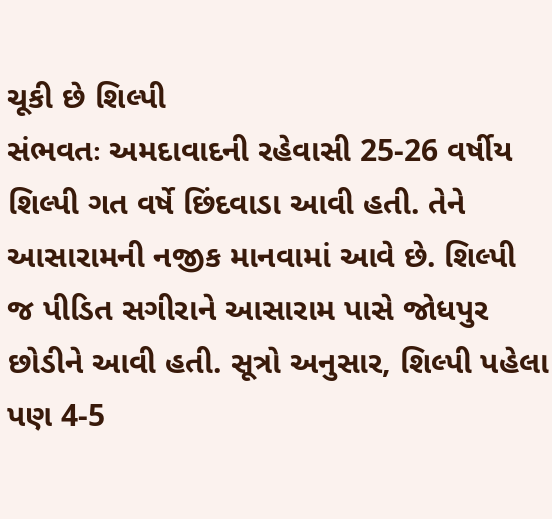ચૂકી છે શિલ્પી
સંભવતઃ અમદાવાદની રહેવાસી 25-26 વર્ષીય શિલ્પી ગત વર્ષે છિંદવાડા આવી હતી. તેને આસારામની નજીક માનવામાં આવે છે. શિલ્પી જ પીડિત સગીરાને આસારામ પાસે જોધપુર છોડીને આવી હતી. સૂત્રો અનુસાર, શિલ્પી પહેલા પણ 4-5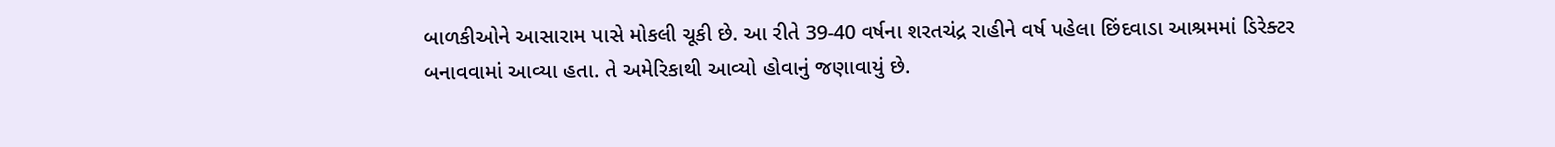બાળકીઓને આસારામ પાસે મોકલી ચૂકી છે. આ રીતે 39-40 વર્ષના શરતચંદ્ર રાહીને વર્ષ પહેલા છિંદવાડા આશ્રમમાં ડિરેક્ટર બનાવવામાં આવ્યા હતા. તે અમેરિકાથી આવ્યો હોવાનું જણાવાયું છે.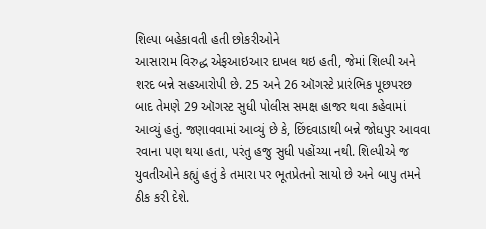શિલ્પા બહેકાવતી હતી છોકરીઓને
આસારામ વિરુદ્ધ એફઆઇઆર દાખલ થઇ હતી, જેમાં શિલ્પી અને શરદ બન્ને સહઆરોપી છે. 25 અને 26 ઑગસ્ટે પ્રારંભિક પૂછપરછ બાદ તેમણે 29 ઑગસ્ટ સુધી પોલીસ સમક્ષ હાજર થવા કહેવામાં આવ્યું હતું. જણાવવામાં આવ્યું છે કે, છિંદવાડાથી બન્ને જોધપુર આવવા રવાના પણ થયા હતા, પરંતુ હજુ સુધી પહોંચ્યા નથી. શિલ્પીએ જ યુવતીઓને કહ્યું હતું કે તમારા પર ભૂતપ્રેતનો સાયો છે અને બાપુ તમને ઠીક કરી દેશે.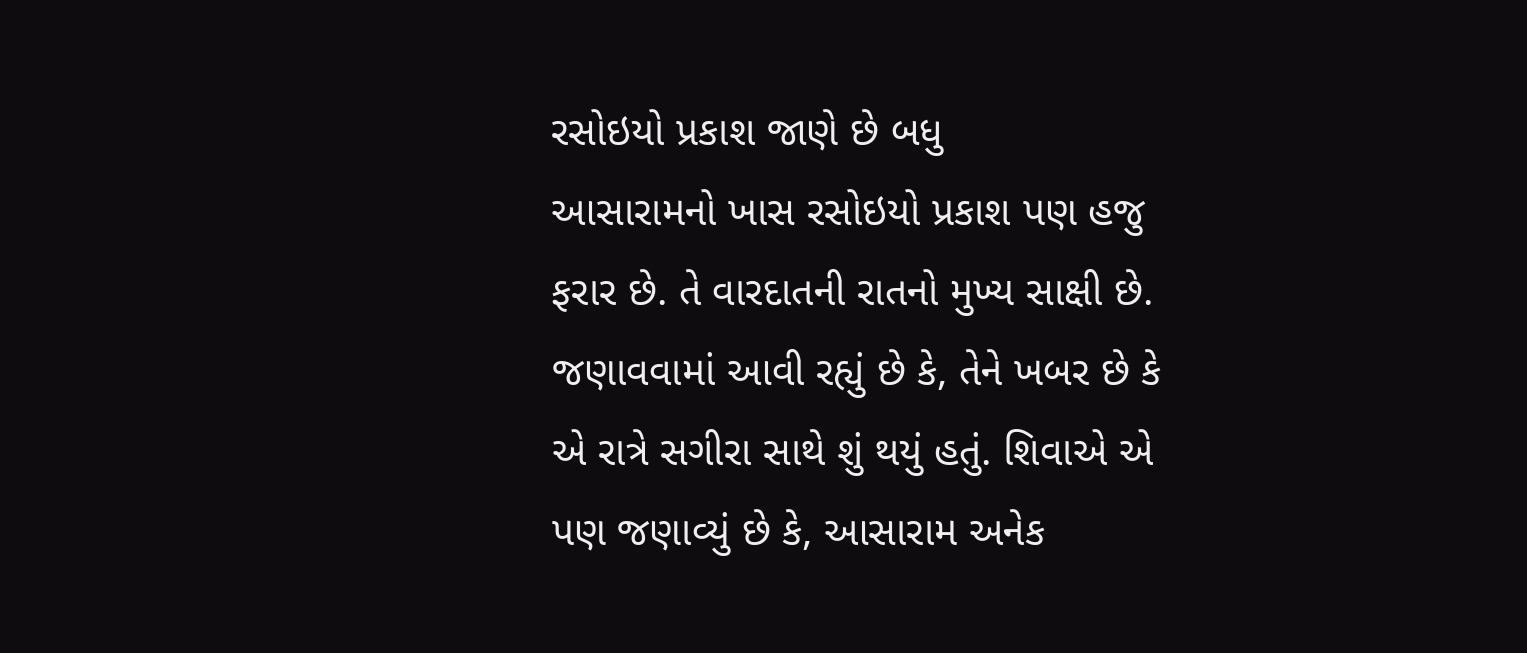રસોઇયો પ્રકાશ જાણે છે બધુ
આસારામનો ખાસ રસોઇયો પ્રકાશ પણ હજુ ફરાર છે. તે વારદાતની રાતનો મુખ્ય સાક્ષી છે. જણાવવામાં આવી રહ્યું છે કે, તેને ખબર છે કે એ રાત્રે સગીરા સાથે શું થયું હતું. શિવાએ એ પણ જણાવ્યું છે કે, આસારામ અનેક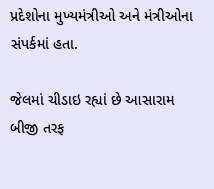પ્રદેશોના મુખ્યમંત્રીઓ અને મંત્રીઓના સંપર્કમાં હતા.

જેલમાં ચીડાઇ રહ્યાં છે આસારામ
બીજી તરફ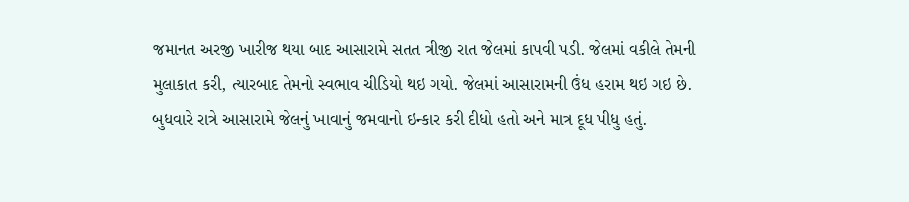જમાનત અરજી ખારીજ થયા બાદ આસારામે સતત ત્રીજી રાત જેલમાં કાપવી પડી. જેલમાં વકીલે તેમની મુલાકાત કરી, ત્યારબાદ તેમનો સ્વભાવ ચીડિયો થઇ ગયો. જેલમાં આસારામની ઉંધ હરામ થઇ ગઇ છે. બુધવારે રાત્રે આસારામે જેલનું ખાવાનું જમવાનો ઇન્કાર કરી દીધો હતો અને માત્ર દૂધ પીધુ હતું.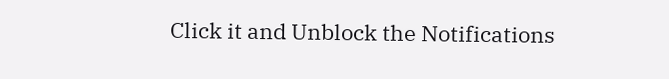Click it and Unblock the Notifications